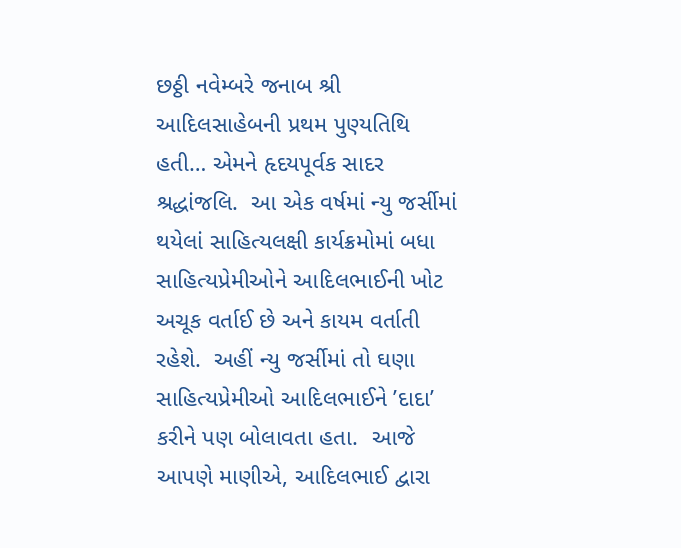છઠ્ઠી નવેમ્બરે જનાબ શ્રી આદિલસાહેબની પ્રથમ પુણ્યતિથિ હતી… એમને હૃદયપૂર્વક સાદર શ્રદ્ધાંજલિ.  આ એક વર્ષમાં ન્યુ જર્સીમાં થયેલાં સાહિત્યલક્ષી કાર્યક્રમોમાં બધા સાહિત્યપ્રેમીઓને આદિલભાઈની ખોટ અચૂક વર્તાઈ છે અને કાયમ વર્તાતી રહેશે.  અહીં ન્યુ જર્સીમાં તો ઘણા સાહિત્યપ્રેમીઓ આદિલભાઈને ’દાદા’ કરીને પણ બોલાવતા હતા.  આજે આપણે માણીએ, આદિલભાઈ દ્વારા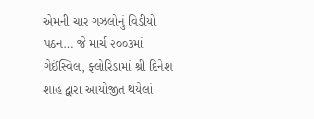એમની ચાર ગઝલોનું વિડીયો પઠન… જે માર્ચ ૨૦૦૩માં ગેઈંસ્વિલ, ફ્લોરિડામાં શ્રી દિનેશ શાહ દ્વારા આયોજીત થયેલાં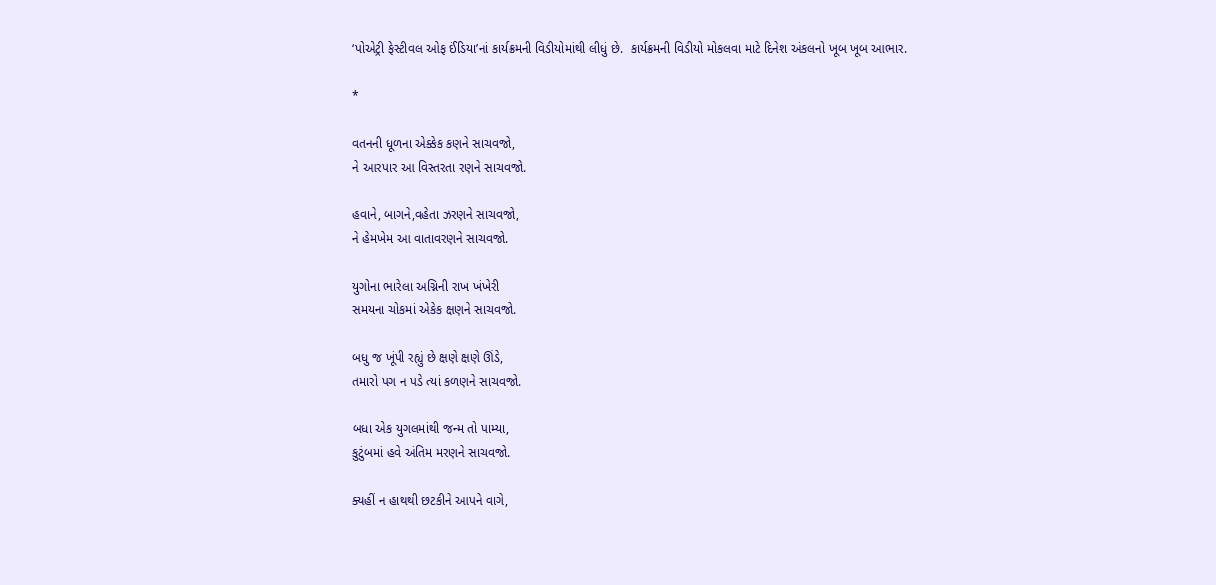‘પોએટ્રી ફેસ્ટીવલ ઓફ ઈંડિયા’નાં કાર્યક્રમની વિડીયોમાંથી લીધું છે.  કાર્યક્રમની વિડીયો મોકલવા માટે દિનેશ અંકલનો ખૂબ ખૂબ આભાર.

*

વતનની ધૂળના એક્કેક કણને સાચવજો,
ને આરપાર આ વિસ્તરતા રણને સાચવજો.

હવાને, બાગને,વહેતા ઝરણને સાચવજો,
ને હેમખેમ આ વાતાવરણને સાચવજો.

યુગોના ભારેલા અગ્નિની રાખ ખંખેરી
સમયના ચોકમાં એકેક ક્ષણને સાચવજો.

બધુ જ ખૂંપી રહ્યું છે ક્ષણે ક્ષણે ઊંડે,
તમારો પગ ન પડે ત્યાં કળણને સાચવજો.

બધા એક યુગલમાંથી જન્મ તો પામ્યા,
કુટુંબમાં હવે અંતિમ મરણને સાચવજો.

ક્યહીં ન હાથથી છટકીને આપને વાગે,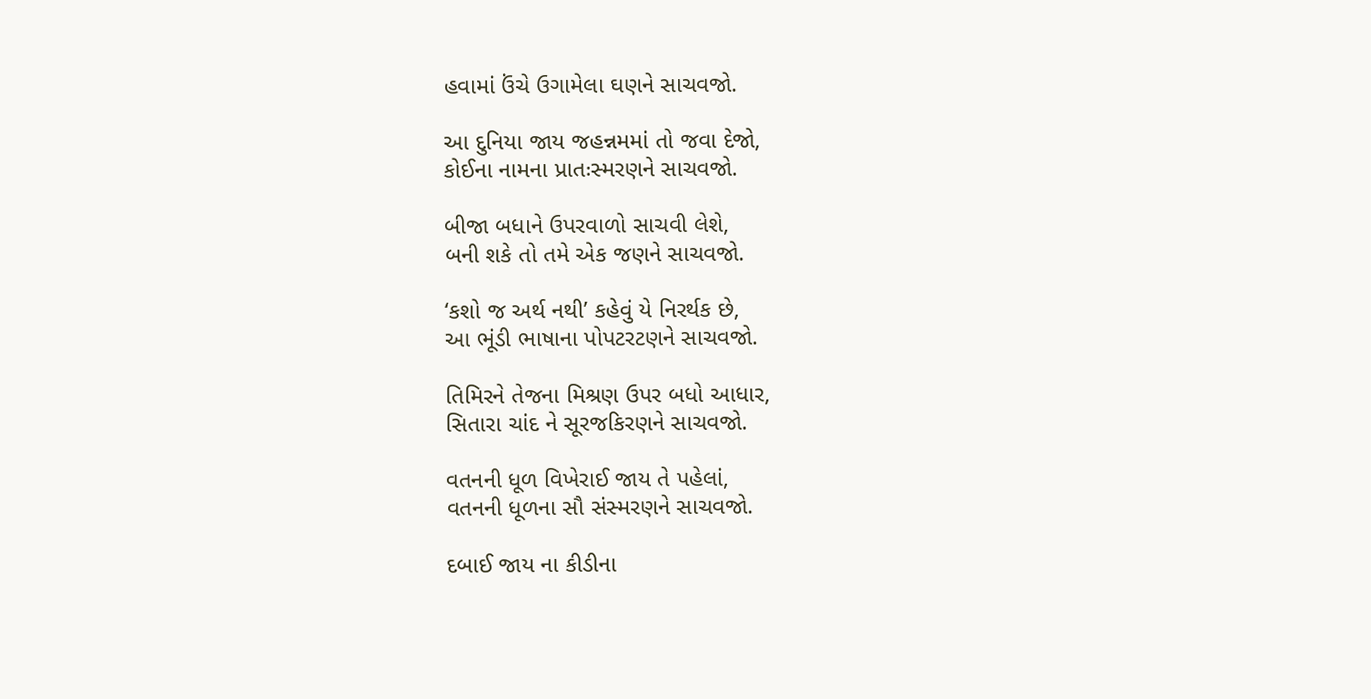હવામાં ઉંચે ઉગામેલા ઘણને સાચવજો.

આ દુનિયા જાય જહન્નમમાં તો જવા દેજો,
કોઈના નામના પ્રાતઃસ્મરણને સાચવજો.

બીજા બધાને ઉપરવાળો સાચવી લેશે,
બની શકે તો તમે એક જણને સાચવજો.

‘કશો જ અર્થ નથી’ કહેવું યે નિરર્થક છે,
આ ભૂંડી ભાષાના પોપટરટણને સાચવજો.

તિમિરને તેજના મિશ્રણ ઉપર બધો આધાર,
સિતારા ચાંદ ને સૂરજકિરણને સાચવજો.

વતનની ધૂળ વિખેરાઈ જાય તે પહેલાં,
વતનની ધૂળના સૌ સંસ્મરણને સાચવજો.

દબાઈ જાય ના કીડીના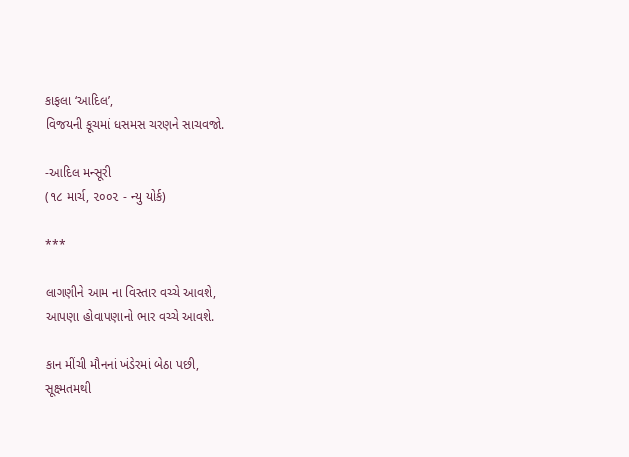કાફલા ‘આદિલ’,
વિજયની કૂચમાં ધસમસ ચરણને સાચવજો.

-આદિલ મન્સૂરી
(૧૮ માર્ચ, ૨૦૦૨ - ન્યુ યોર્ક)

***

લાગણીને આમ ના વિસ્તાર વચ્ચે આવશે,
આપણા હોવાપણાનો ભાર વચ્ચે આવશે.

કાન મીંચી મૌનનાં ખંડેરમાં બેઠા પછી,
સૂક્ષ્મતમથી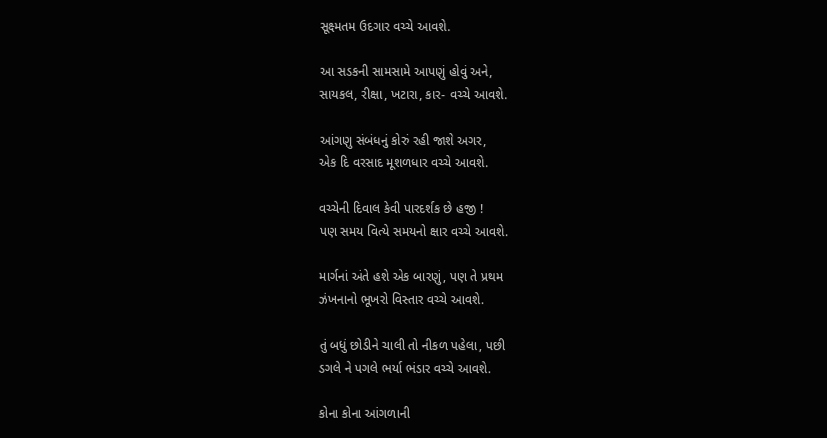સૂક્ષ્મતમ ઉદગાર વચ્ચે આવશે.

આ સડકની સામસામે આપણું હોવું અને,
સાયકલ, રીક્ષા, ખટારા, કાર- વચ્ચે આવશે.

આંગણુ સંબંધનું કોરું રહી જાશે અગર,
એક દિ વરસાદ મૂશળધાર વચ્ચે આવશે.

વચ્ચેની દિવાલ કેવી પારદર્શક છે હજી !
પણ સમય વિત્યે સમયનો ક્ષાર વચ્ચે આવશે.

માર્ગનાં અંતે હશે એક બારણું, પણ તે પ્રથમ
ઝંખનાનો ભૂખરો વિસ્તાર વચ્ચે આવશે.

તું બધું છોડીને ચાલી તો નીકળ પહેલા, પછી
ડગલે ને પગલે ભર્યા ભંડાર વચ્ચે આવશે.

કોના કોના આંગળાની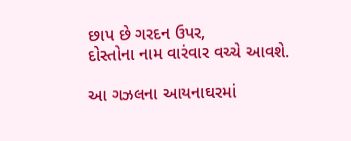છાપ છે ગરદન ઉપર,
દોસ્તોના નામ વારંવાર વચ્ચે આવશે.

આ ગઝલના આયનાઘરમાં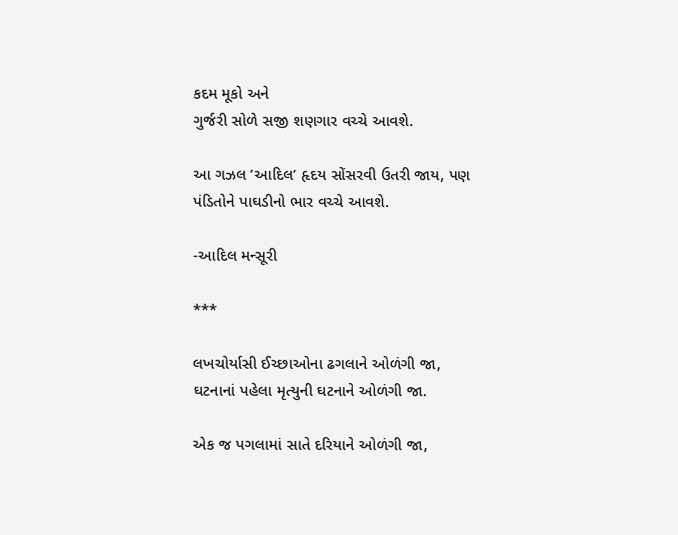કદમ મૂકો અને
ગુર્જરી સોળે સજી શણગાર વચ્ચે આવશે.

આ ગઝલ ’આદિલ’ હૃદય સોંસરવી ઉતરી જાય, પણ
પંડિતોને પાઘડીનો ભાર વચ્ચે આવશે.

-આદિલ મન્સૂરી

***

લખચોર્યાસી ઈચ્છાઓના ઢગલાને ઓળંગી જા,
ઘટનાનાં પહેલા મૃત્યુની ઘટનાને ઓળંગી જા.

એક જ પગલામાં સાતે દરિયાને ઓળંગી જા,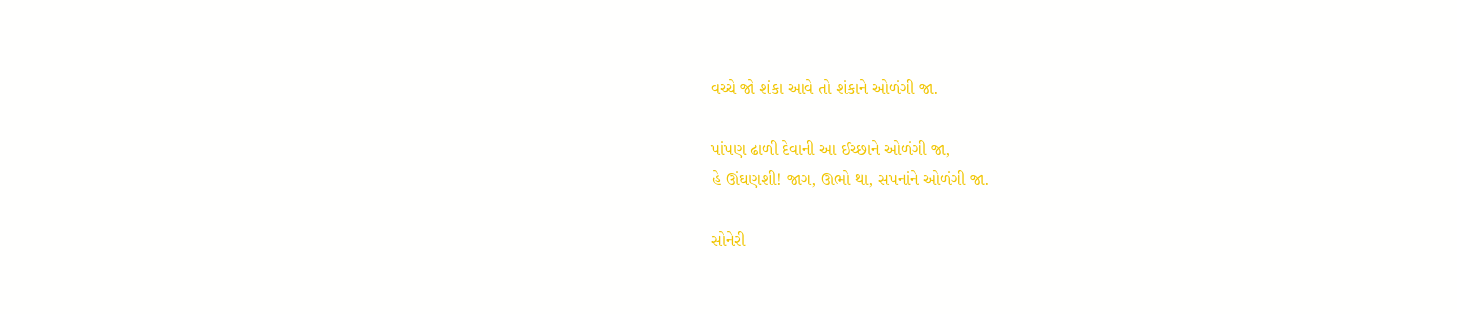વચ્ચે જો શંકા આવે તો શંકાને ઓળંગી જા.

પાંપણ ઢાળી દેવાની આ ઈચ્છાને ઓળંગી જા,
હે ઊંઘણશી! જાગ, ઊભો થા, સપનાંને ઓળંગી જા.

સોનેરી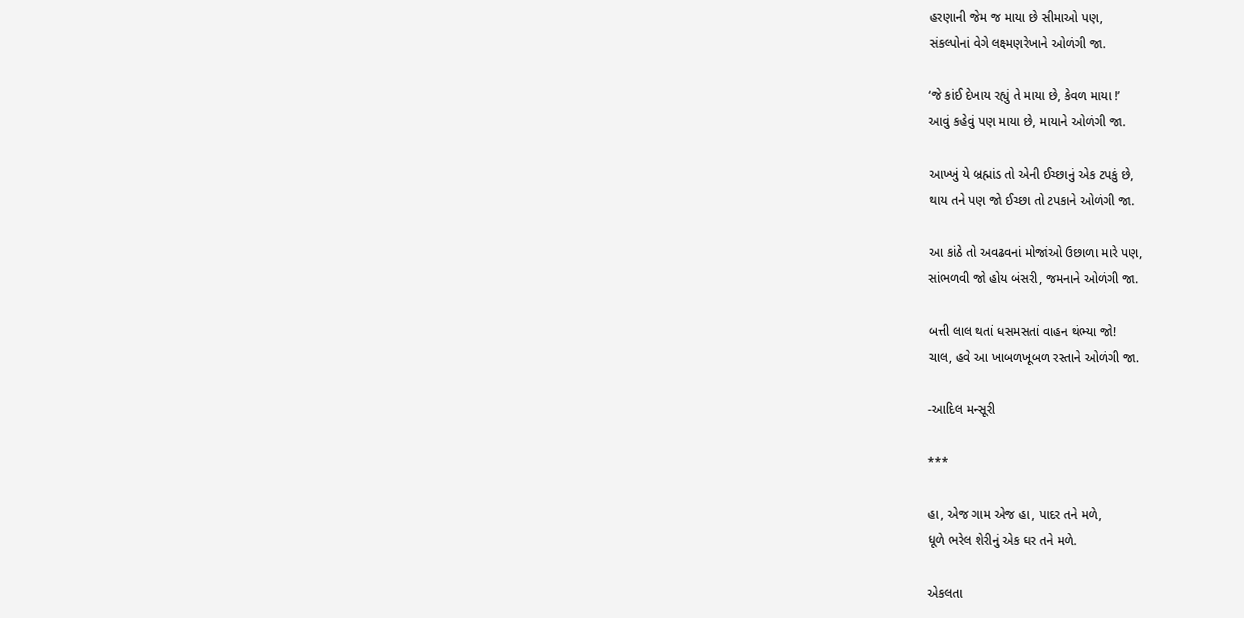હરણાની જેમ જ માયા છે સીમાઓ પણ,
સંકલ્પોનાં વેગે લક્ષ્મણરેખાને ઓળંગી જા.

‘જે કાંઈ દેખાય રહ્યું તે માયા છે, કેવળ માયા !’
આવું કહેવું પણ માયા છે, માયાને ઓળંગી જા.

આખ્ખું યે બ્રહ્માંડ તો એની ઈચ્છાનું એક ટપકું છે,
થાય તને પણ જો ઈચ્છા તો ટપકાને ઓળંગી જા.

આ કાંઠે તો અવઢવનાં મોજાંઓ ઉછાળા મારે પણ,
સાંભળવી જો હોય બંસરી, જમનાને ઓળંગી જા.

બત્તી લાલ થતાં ધસમસતાં વાહન થંભ્યા જો!
ચાલ, હવે આ ખાબળખૂબળ રસ્તાને ઓળંગી જા.

-આદિલ મન્સૂરી

***

હા, એજ ગામ એજ હા, પાદર તને મળે,
ધૂળે ભરેલ શેરીનું એક ઘર તને મળે.

એકલતા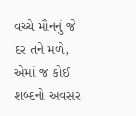વચ્ચે મૌનનું જે દર તને મળે,
એમાં જ કોઈ શબ્દનો અવસર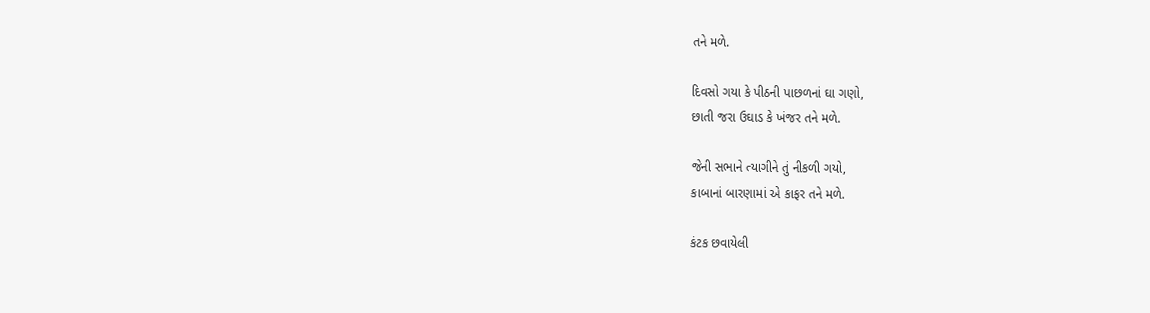તને મળે.

દિવસો ગયા કે પીઠની પાછળનાં ઘા ગણો,
છાતી જરા ઉઘાડ કે ખંજર તને મળે.

જેની સભાને ત્યાગીને તું નીકળી ગયો,
કાબાનાં બારણામાં એ કાફર તને મળે.

કંટક છવાયેલી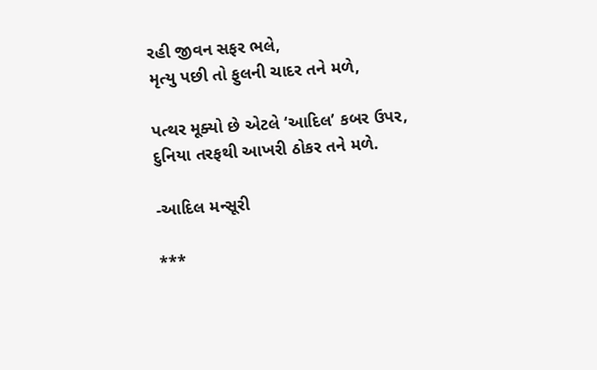રહી જીવન સફર ભલે,
મૃત્યુ પછી તો ફુલની ચાદર તને મળે,

પત્થર મૂક્યો છે એટલે ‘આદિલ’ કબર ઉપર,
દુનિયા તરફથી આખરી ઠોકર તને મળે.

-આદિલ મન્સૂરી

***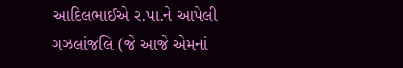આદિલભાઈએ ર.પા.ને આપેલી ગઝલાંજલિ (જે આજે એમનાં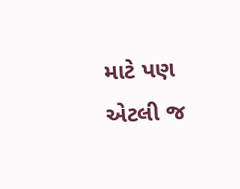માટે પણ એટલી જ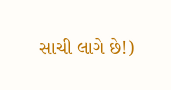સાચી લાગે છે!)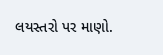લયસ્તરો પર માણો.